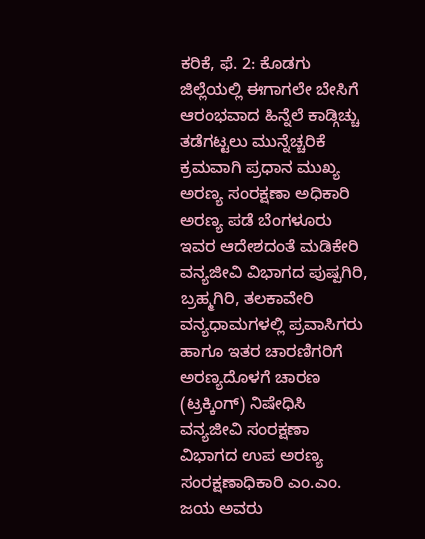ಕರಿಕೆ, ಫೆ. 2: ಕೊಡಗು ಜಿಲ್ಲೆಯಲ್ಲಿ ಈಗಾಗಲೇ ಬೇಸಿಗೆ ಆರಂಭವಾದ ಹಿನ್ನೆಲೆ ಕಾಡ್ಗಿಚ್ಚು ತಡೆಗಟ್ಟಲು ಮುನ್ನೆಚ್ಚರಿಕೆ ಕ್ರಮವಾಗಿ ಪ್ರಧಾನ ಮುಖ್ಯ ಅರಣ್ಯ ಸಂರಕ್ಷಣಾ ಅಧಿಕಾರಿ ಅರಣ್ಯ ಪಡೆ ಬೆಂಗಳೂರು ಇವರ ಆದೇಶದಂತೆ ಮಡಿಕೇರಿ ವನ್ಯಜೀವಿ ವಿಭಾಗದ ಪುಷ್ಪಗಿರಿ, ಬ್ರಹ್ಮಗಿರಿ, ತಲಕಾವೇರಿ ವನ್ಯಧಾಮಗಳಲ್ಲಿ ಪ್ರವಾಸಿಗರು ಹಾಗೂ ಇತರ ಚಾರಣಿಗರಿಗೆ ಅರಣ್ಯದೊಳಗೆ ಚಾರಣ (ಟ್ರಕ್ಕಿಂಗ್) ನಿಷೇಧಿಸಿ ವನ್ಯಜೀವಿ ಸಂರಕ್ಷಣಾ ವಿಭಾಗದ ಉಪ ಅರಣ್ಯ ಸಂರಕ್ಷಣಾಧಿಕಾರಿ ಎಂ.ಎಂ. ಜಯ ಅವರು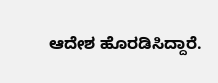ಆದೇಶ ಹೊರಡಿಸಿದ್ದಾರೆ.